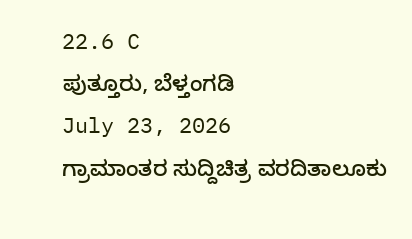22.6 C
ಪುತ್ತೂರು, ಬೆಳ್ತಂಗಡಿ
July 23, 2026
ಗ್ರಾಮಾಂತರ ಸುದ್ದಿಚಿತ್ರ ವರದಿತಾಲೂಕು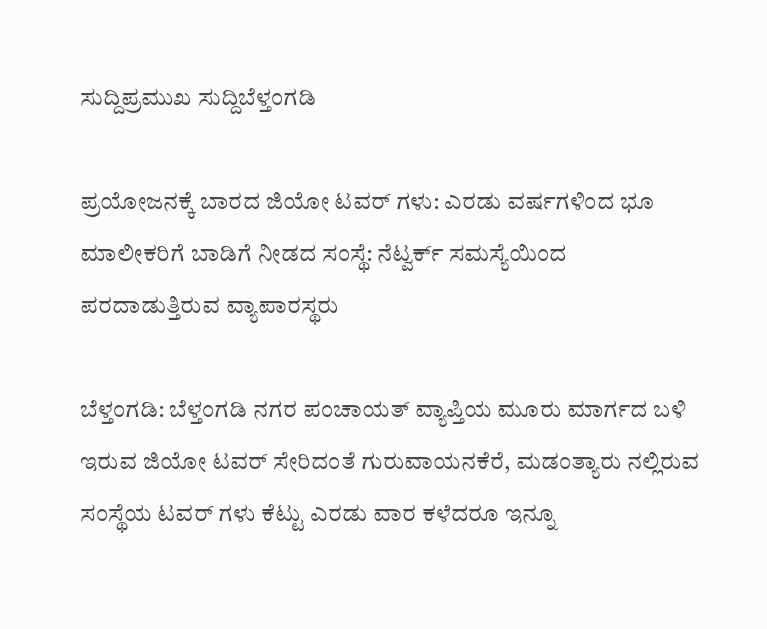ಸುದ್ದಿಪ್ರಮುಖ ಸುದ್ದಿಬೆಳ್ತಂಗಡಿ

ಪ್ರಯೋಜನಕ್ಕೆ ಬಾರದ ಜಿಯೋ ಟವರ್ ಗಳು: ಎರಡು ವರ್ಷಗಳಿಂದ ಭೂ ಮಾಲೀಕರಿಗೆ ಬಾಡಿಗೆ ನೀಡದ ಸಂಸ್ಥೆ: ನೆಟ್ವರ್ಕ್ ಸಮಸ್ಯೆಯಿಂದ ಪರದಾಡುತ್ತಿರುವ ವ್ಯಾಪಾರಸ್ಥರು

ಬೆಳ್ತಂಗಡಿ: ಬೆಳ್ತಂಗಡಿ ನಗರ ಪಂಚಾಯತ್ ವ್ಯಾಪ್ತಿಯ ಮೂರು ಮಾರ್ಗದ ಬಳಿ ಇರುವ ಜಿಯೋ ಟವರ್ ಸೇರಿದಂತೆ ಗುರುವಾಯನಕೆರೆ, ಮಡಂತ್ಯಾರು ನಲ್ಲಿರುವ ಸಂಸ್ಥೆಯ ಟವರ್ ಗಳು ಕೆಟ್ಟು ಎರಡು ವಾರ ಕಳೆದರೂ ಇನ್ನೂ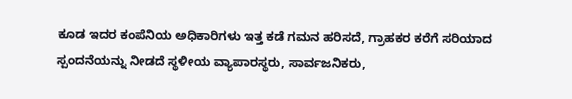ಕೂಡ ಇದರ ಕಂಪೆನಿಯ ಅಧಿಕಾರಿಗಳು ಇತ್ತ ಕಡೆ ಗಮನ ಹರಿಸದೆ, ಗ್ರಾಹಕರ ಕರೆಗೆ ಸರಿಯಾದ ಸ್ಪಂದನೆಯನ್ನು ನೀಡದೆ ಸ್ಥಳೀಯ ವ್ಯಾಪಾರಸ್ಥರು, ಸಾರ್ವಜನಿಕರು,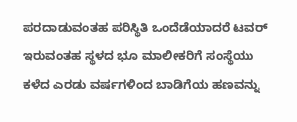ಪರದಾಡುವಂತಹ ಪರಿಸ್ಥಿತಿ ಒಂದೆಡೆಯಾದರೆ ಟವರ್ ಇರುವಂತಹ ಸ್ಥಳದ ಭೂ ಮಾಲೀಕರಿಗೆ ಸಂಸ್ಥೆಯು ಕಳೆದ ಎರಡು ವರ್ಷಗಳಿಂದ ಬಾಡಿಗೆಯ ಹಣವನ್ನು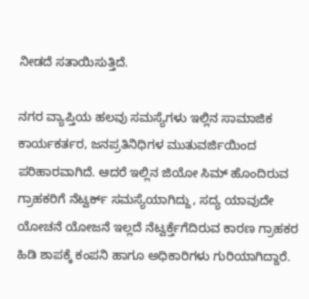ನೀಡದೆ ಸತಾಯಿಸುತ್ತಿದೆ.

ನಗರ ವ್ಯಾಪ್ತಿಯ ಹಲವು ಸಮಸ್ಯೆಗಳು ಇಲ್ಲಿನ ಸಾಮಾಜಿಕ ಕಾರ್ಯಕರ್ತರ, ಜನಪ್ರತಿನಿಧಿಗಳ ಮುತುವರ್ಜಿಯಿಂದ ಪರಿಹಾರವಾಗಿದೆ. ಆದರೆ ಇಲ್ಲಿನ ಜಿಯೋ ಸಿಮ್ ಹೊಂದಿರುವ ಗ್ರಾಹಕರಿಗೆ ನೆಟ್ವರ್ಕ್ ಸಮಸ್ಯೆಯಾಗಿದ್ದು, ಸದ್ಯ ಯಾವುದೇ ಯೋಚನೆ ಯೋಜನೆ ಇಲ್ಲದೆ ನೆಟ್ವರ್ಕ್ತೆಗೆದಿರುವ ಕಾರಣ ಗ್ರಾಹಕರ ಹಿಡಿ ಶಾಪಕ್ಕೆ ಕಂಪನಿ ಹಾಗೂ ಅಧಿಕಾರಿಗಳು ಗುರಿಯಾಗಿದ್ದಾರೆ.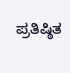ಪ್ರತಿಷ್ಠಿತ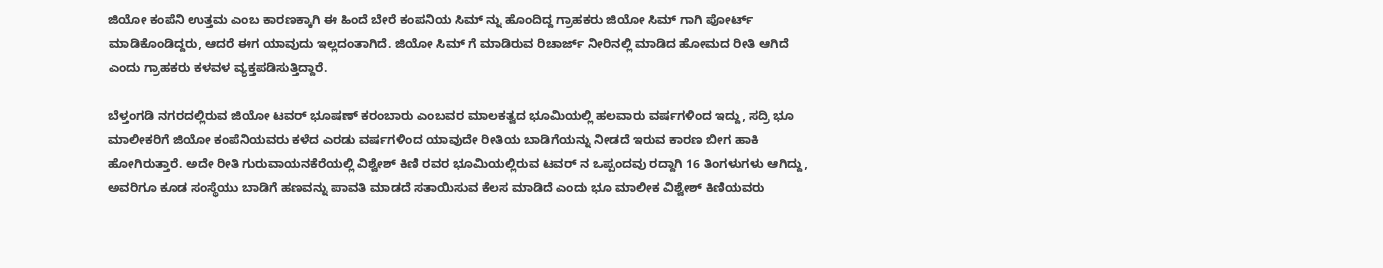ಜಿಯೋ ಕಂಪೆನಿ ಉತ್ತಮ ಎಂಬ ಕಾರಣಕ್ಕಾಗಿ ಈ ಹಿಂದೆ ಬೇರೆ ಕಂಪನಿಯ ಸಿಮ್ ನ್ನು ಹೊಂದಿದ್ದ ಗ್ರಾಹಕರು ಜಿಯೋ ಸಿಮ್ ಗಾಗಿ ಪೋರ್ಟ್ ಮಾಡಿಕೊಂಡಿದ್ದರು, ಆದರೆ ಈಗ ಯಾವುದು ಇಲ್ಲದಂತಾಗಿದೆ. ಜಿಯೋ ಸಿಮ್ ಗೆ ಮಾಡಿರುವ ರಿಚಾರ್ಜ್ ನೀರಿನಲ್ಲಿ ಮಾಡಿದ ಹೋಮದ ರೀತಿ ಆಗಿದೆ ಎಂದು ಗ್ರಾಹಕರು ಕಳವಳ ವ್ಯಕ್ತಪಡಿಸುತ್ತಿದ್ದಾರೆ.

ಬೆಳ್ತಂಗಡಿ ನಗರದಲ್ಲಿರುವ ಜಿಯೋ ಟವರ್ ಭೂಷಣ್ ಕರಂಬಾರು ಎಂಬವರ ಮಾಲಕತ್ವದ ಭೂಮಿಯಲ್ಲಿ ಹಲವಾರು ವರ್ಷಗಳಿಂದ ಇದ್ದು, ಸದ್ರಿ ಭೂ ಮಾಲೀಕರಿಗೆ ಜಿಯೋ ಕಂಪೆನಿಯವರು ಕಳೆದ ಎರಡು ವರ್ಷಗಳಿಂದ ಯಾವುದೇ ರೀತಿಯ ಬಾಡಿಗೆಯನ್ನು ನೀಡದೆ ಇರುವ ಕಾರಣ ಬೀಗ ಹಾಕಿ ಹೋಗಿರುತ್ತಾರೆ. ಅದೇ ರೀತಿ ಗುರುವಾಯನಕೆರೆಯಲ್ಲಿ ವಿಶ್ವೇಶ್ ಕಿಣಿ ರವರ ಭೂಮಿಯಲ್ಲಿರುವ ಟವರ್ ನ ಒಪ್ಪಂದವು ರದ್ದಾಗಿ 16 ತಿಂಗಳುಗಳು ಆಗಿದ್ದು, ಅವರಿಗೂ ಕೂಡ ಸಂಸ್ಥೆಯು ಬಾಡಿಗೆ ಹಣವನ್ನು ಪಾವತಿ ಮಾಡದೆ ಸತಾಯಿಸುವ ಕೆಲಸ ಮಾಡಿದೆ ಎಂದು ಭೂ ಮಾಲೀಕ ವಿಶ್ವೇಶ್ ಕಿಣಿಯವರು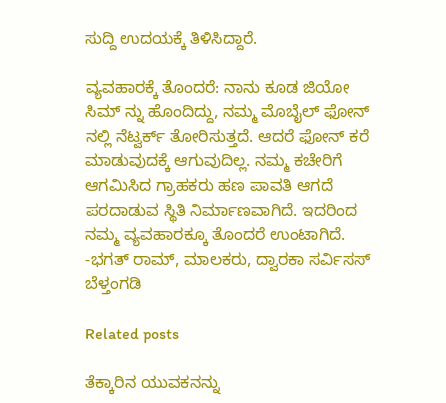ಸುದ್ದಿ ಉದಯಕ್ಕೆ ತಿಳಿಸಿದ್ದಾರೆ.

ವ್ಯವಹಾರಕ್ಕೆ ತೊಂದರೆ: ನಾನು ಕೂಡ ಜಿಯೋ ಸಿಮ್ ನ್ನು ಹೊಂದಿದ್ದು, ನಮ್ಮ ಮೊಬೈಲ್ ಫೋನ್ ನಲ್ಲಿ ನೆಟ್ವರ್ಕ್ ತೋರಿಸುತ್ತದೆ. ಆದರೆ ಫೋನ್ ಕರೆ ಮಾಡುವುದಕ್ಕೆ ಆಗುವುದಿಲ್ಲ. ನಮ್ಮ ಕಚೇರಿಗೆ ಆಗಮಿಸಿದ ಗ್ರಾಹಕರು ಹಣ ಪಾವತಿ ಆಗದೆ ಪರದಾಡುವ ಸ್ಥಿತಿ ನಿರ್ಮಾಣವಾಗಿದೆ. ಇದರಿಂದ ನಮ್ಮ ವ್ಯವಹಾರಕ್ಕೂ ತೊಂದರೆ ಉಂಟಾಗಿದೆ.
-ಭಗತ್ ರಾಮ್, ಮಾಲಕರು, ದ್ವಾರಕಾ ಸರ್ವಿಸಸ್ ಬೆಳ್ತಂಗಡಿ

Related posts

ತೆಕ್ಕಾರಿನ ಯುವಕನನ್ನು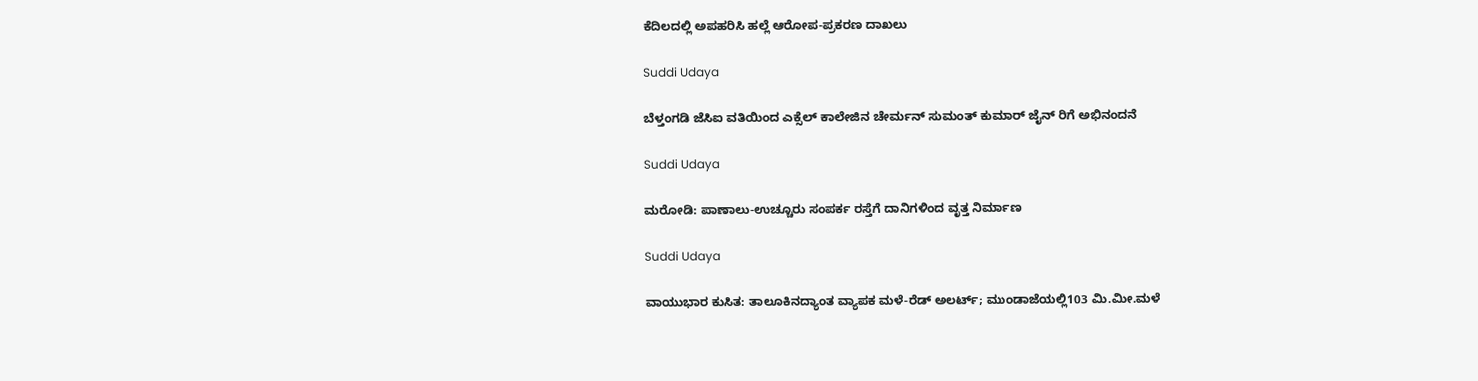ಕೆದಿಲದಲ್ಲಿ ಅಪಹರಿಸಿ ಹಲ್ಲೆ ಆರೋಪ-ಪ್ರಕರಣ ದಾಖಲು

Suddi Udaya

ಬೆಳ್ತಂಗಡಿ ಜೆಸಿಐ ವತಿಯಿಂದ ಎಕ್ಸೆಲ್ ಕಾಲೇಜಿನ ಚೇರ್ಮನ್ ಸುಮಂತ್ ಕುಮಾರ್ ಜೈನ್ ರಿಗೆ ಅಭಿನಂದನೆ

Suddi Udaya

ಮರೋಡಿ: ಪಾಣಾಲು-ಉಚ್ಚೂರು ಸಂಪರ್ಕ ರಸ್ತೆಗೆ ದಾನಿಗಳಿಂದ ವೃತ್ತ ನಿರ್ಮಾಣ

Suddi Udaya

ವಾಯುಭಾರ ಕುಸಿತ: ತಾಲೂಕಿನದ್ಯಾಂತ ವ್ಯಾಪಕ ಮಳೆ-ರೆಡ್ ಅಲರ್ಟ್; ಮುಂಡಾಜೆಯಲ್ಲಿ103 ಮಿ.ಮೀ.ಮಳೆ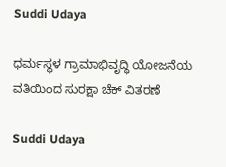Suddi Udaya

ಧರ್ಮಸ್ಥಳ ಗ್ರಾಮಾಭಿವೃದ್ಧಿ ಯೋಜನೆಯ ವತಿಯಿಂದ ಸುರಕ್ಷಾ ಚೆಕ್ ವಿತರಣೆ

Suddi Udaya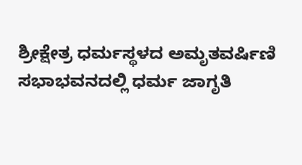ಶ್ರೀಕ್ಷೇತ್ರ ಧರ್ಮಸ್ಥಳದ ಅಮೃತವರ್ಷಿಣಿ ಸಭಾಭವನದಲ್ಲಿ ಧರ್ಮ ಜಾಗೃತಿ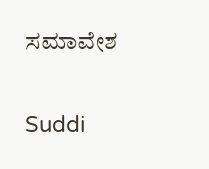ಸಮಾವೇಶ

Suddi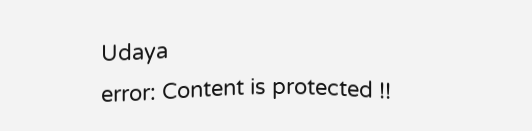Udaya
error: Content is protected !!